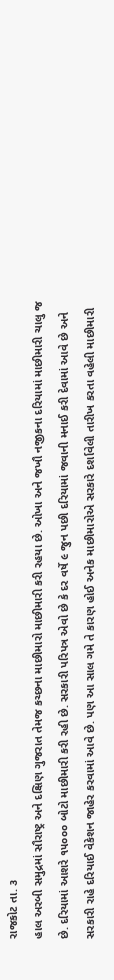રાજકોટ તા. ૩
હાલ અરબી સમુદ્રમાં સૌરાષ્ટ્ર અને દક્ષિણ ગુજરાત તેમજ કચ્છના માછીમારો માછીમારી કરી રહયા છે. ઓખા અને જખૌ નજીકના દરિયામાં માછીમારી ચાલુ જ છે. દરિયામાં આશરે ૧૫૦૦૦ બોટો માછીમારી કરી રહી છે. સરકારી પરિપત્ર એવો છે કે દર વર્ષે ૯ જુન પછી દરિયામાં જવાની મનાઈ કરી દેવામાં આવે છે અને સરકારી રાહે દરિયાઈ વેકેશન જાહેર કરવામાં આવે છે. પણ આ સાલ ગમે તે કારણ હોઈ અનેક માછીમારોએ સરકારે દર્શાવેલી તારીખ કરતા વહેલી માછીમારી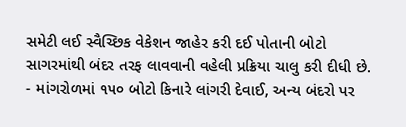સમેટી લઈ સ્વૈચ્છિક વેકેશન જાહેર કરી દઈ પોતાની બોટો સાગરમાંથી બંદર તરફ લાવવાની વહેલી પ્રક્રિયા ચાલુ કરી દીધી છે.
- માંગરોળમાં ૧૫૦ બોટો કિનારે લાંગરી દેવાઈ, અન્ય બંદરો પર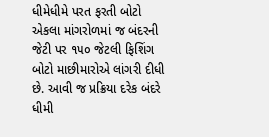ધીમેધીમે પરત ફરતી બોટો
એકલા માંગરોળમાં જ બંદરની જેટી પર ૧૫૦ જેટલી ફિશિંગ બોટો માછીમારોએ લાંગરી દીધી છે. આવી જ પ્રક્રિયા દરેક બંદરે ધીમી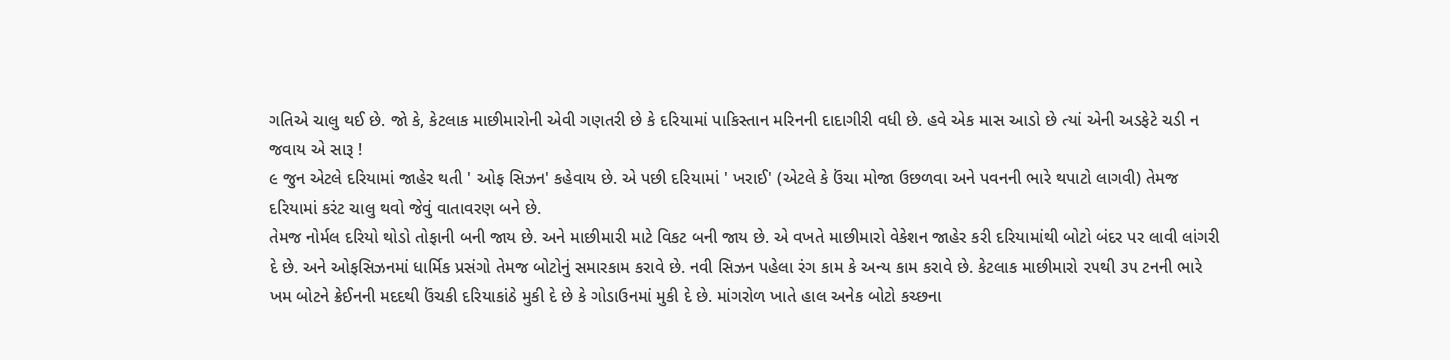ગતિએ ચાલુ થઈ છે. જો કે, કેટલાક માછીમારોની એવી ગણતરી છે કે દરિયામાં પાકિસ્તાન મરિનની દાદાગીરી વધી છે. હવે એક માસ આડો છે ત્યાં એની અડફેટે ચડી ન જવાય એ સારૂ !
૯ જુન એટલે દરિયામાં જાહેર થતી ' ઓફ સિઝન' કહેવાય છે. એ પછી દરિયામાં ' ખરાઈ' (એટલે કે ઉંચા મોજા ઉછળવા અને પવનની ભારે થપાટો લાગવી) તેમજ દરિયામાં કરંટ ચાલુ થવો જેવું વાતાવરણ બને છે.
તેમજ નોર્મલ દરિયો થોડો તોફાની બની જાય છે. અને માછીમારી માટે વિકટ બની જાય છે. એ વખતે માછીમારો વેકેશન જાહેર કરી દરિયામાંથી બોટો બંદર પર લાવી લાંગરી દે છે. અને ઓફસિઝનમાં ધાર્મિક પ્રસંગો તેમજ બોટોનું સમારકામ કરાવે છે. નવી સિઝન પહેલા રંગ કામ કે અન્ય કામ કરાવે છે. કેટલાક માછીમારો ૨૫થી ૩૫ ટનની ભારે ખમ બોટને ક્રેઈનની મદદથી ઉંચકી દરિયાકાંઠે મુકી દે છે કે ગોડાઉનમાં મુકી દે છે. માંગરોળ ખાતે હાલ અનેક બોટો કચ્છના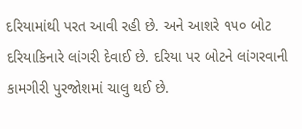દરિયામાંથી પરત આવી રહી છે. અને આશરે ૧૫૦ બોટ દરિયાકિનારે લાંગરી દેવાઈ છે. દરિયા પર બોટને લાંગરવાની કામગીરી પુરજોશમાં ચાલુ થઈ છે.